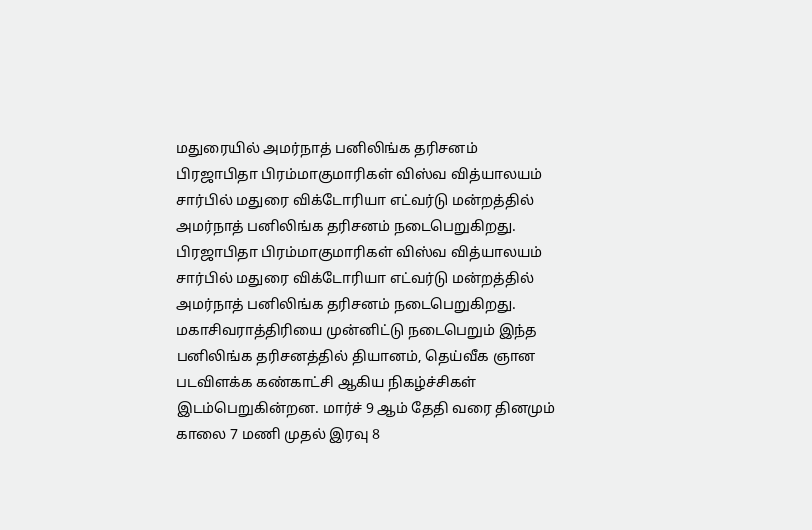மதுரையில் அமர்நாத் பனிலிங்க தரிசனம்
பிரஜாபிதா பிரம்மாகுமாரிகள் விஸ்வ வித்யாலயம் சார்பில் மதுரை விக்டோரியா எட்வர்டு மன்றத்தில் அமர்நாத் பனிலிங்க தரிசனம் நடைபெறுகிறது.
பிரஜாபிதா பிரம்மாகுமாரிகள் விஸ்வ வித்யாலயம் சார்பில் மதுரை விக்டோரியா எட்வர்டு மன்றத்தில் அமர்நாத் பனிலிங்க தரிசனம் நடைபெறுகிறது.
மகாசிவராத்திரியை முன்னிட்டு நடைபெறும் இந்த பனிலிங்க தரிசனத்தில் தியானம், தெய்வீக ஞான படவிளக்க கண்காட்சி ஆகிய நிகழ்ச்சிகள் இடம்பெறுகின்றன. மார்ச் 9 ஆம் தேதி வரை தினமும் காலை 7 மணி முதல் இரவு 8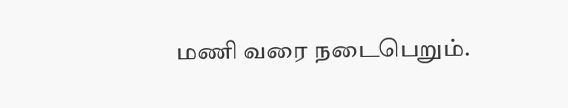மணி வரை நடைபெறும்.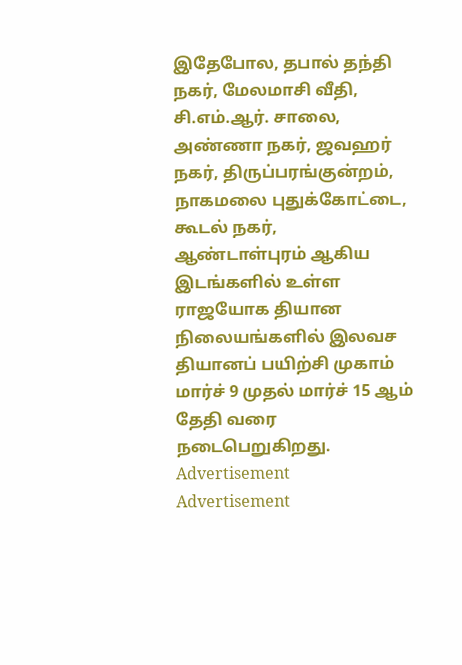இதேபோல, தபால் தந்தி நகர், மேலமாசி வீதி, சி.எம்.ஆர். சாலை, அண்ணா நகர், ஜவஹர் நகர், திருப்பரங்குன்றம், நாகமலை புதுக்கோட்டை, கூடல் நகர், ஆண்டாள்புரம் ஆகிய இடங்களில் உள்ள ராஜயோக தியான நிலையங்களில் இலவச தியானப் பயிற்சி முகாம் மார்ச் 9 முதல் மார்ச் 15 ஆம் தேதி வரை நடைபெறுகிறது.
Advertisement
Advertisement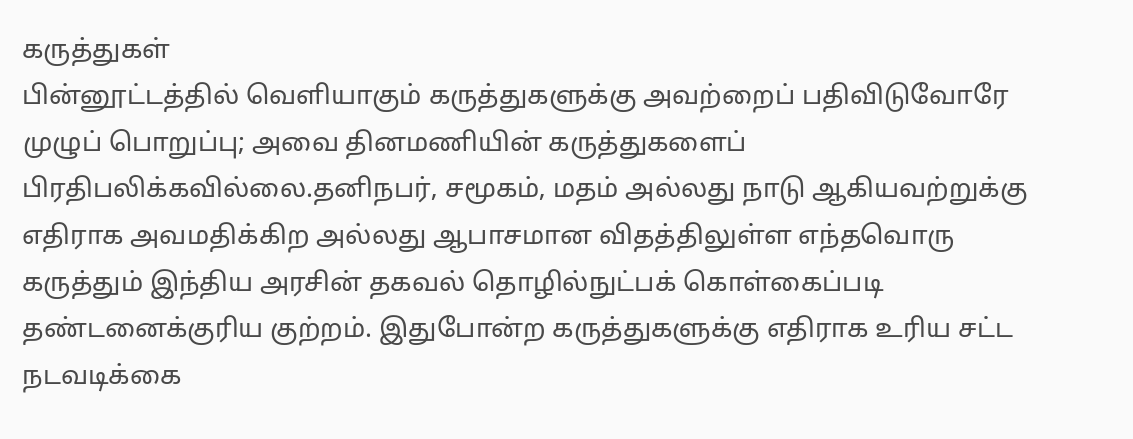கருத்துகள்
பின்னூட்டத்தில் வெளியாகும் கருத்துகளுக்கு அவற்றைப் பதிவிடுவோரே முழுப் பொறுப்பு; அவை தினமணியின் கருத்துகளைப் பிரதிபலிக்கவில்லை.தனிநபர், சமூகம், மதம் அல்லது நாடு ஆகியவற்றுக்கு எதிராக அவமதிக்கிற அல்லது ஆபாசமான விதத்திலுள்ள எந்தவொரு கருத்தும் இந்திய அரசின் தகவல் தொழில்நுட்பக் கொள்கைப்படி தண்டனைக்குரிய குற்றம். இதுபோன்ற கருத்துகளுக்கு எதிராக உரிய சட்ட நடவடிக்கை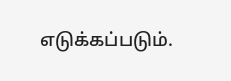எடுக்கப்படும்.